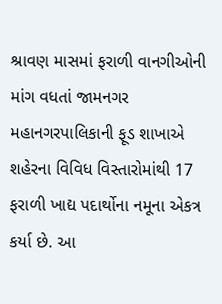શ્રાવણ માસમાં ફરાળી વાનગીઓની માંગ વધતાં જામનગર મહાનગરપાલિકાની ફૂડ શાખાએ શહેરના વિવિધ વિસ્તારોમાંથી 17 ફરાળી ખાદ્ય પદાર્થોના નમૂના એકત્ર કર્યા છે. આ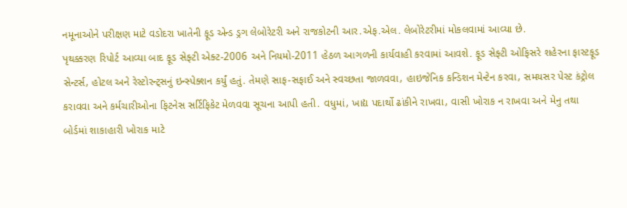નમૂનાઓને પરીક્ષણ માટે વડોદરા ખાતેની ફૂડ એન્ડ ડ્રગ લેબોરેટરી અને રાજકોટની આર.એફ.એલ. લેબોરેટરીમાં મોકલવામાં આવ્યા છે.
પૃથક્કરણ રિપોર્ટ આવ્યા બાદ ફૂડ સેફ્ટી એક્ટ-2006 અને નિયમો-2011 હેઠળ આગળની કાર્યવાહી કરવામાં આવશે. ફૂડ સેફ્ટી ઓફિસરે શહેરના ફાસ્ટફૂડ સેન્ટર્સ, હોટલ અને રેસ્ટોરન્ટ્સનું ઇન્સ્પેક્શન કર્યું હતું. તેમણે સાફ-સફાઈ અને સ્વચ્છતા જાળવવા, હાઇજેનિક કન્ડિશન મેન્ટેન કરવા, સમયસર પેસ્ટ કંટ્રોલ કરાવવા અને કર્મચારીઓના ફિટનેસ સર્ટિફિકેટ મેળવવા સૂચના આપી હતી. વધુમાં, ખાદ્ય પદાર્થો ઢાંકીને રાખવા, વાસી ખોરાક ન રાખવા અને મેનુ તથા બોર્ડમાં શાકાહારી ખોરાક માટે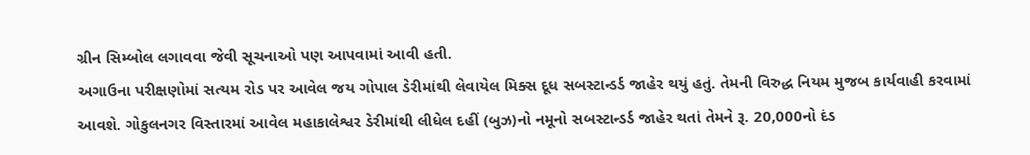ગ્રીન સિમ્બોલ લગાવવા જેવી સૂચનાઓ પણ આપવામાં આવી હતી.
અગાઉના પરીક્ષણોમાં સત્યમ રોડ પર આવેલ જય ગોપાલ ડેરીમાંથી લેવાયેલ મિક્સ દૂધ સબસ્ટાન્ડર્ડ જાહેર થયું હતું. તેમની વિરુદ્ધ નિયમ મુજબ કાર્યવાહી કરવામાં આવશે. ગોકુલનગર વિસ્તારમાં આવેલ મહાકાલેશ્વર ડેરીમાંથી લીધેલ દહીં (બુઝ)નો નમૂનો સબસ્ટાન્ડર્ડ જાહેર થતાં તેમને રૂ. 20,000નો દંડ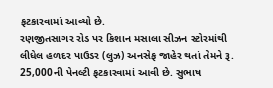ફટકારવામાં આવ્યો છે.
રણજીતસાગર રોડ પર કિશાન મસાલા સીઝન સ્ટોરમાંથી લીધેલ હળદર પાઉડર (લુઝ) અનસેફ જાહેર થતાં તેમને રૂ. 25,000ની પેનલ્ટી ફટકારવામાં આવી છે. સુભાષ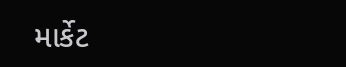માર્કેટ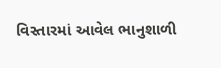વિસ્તારમાં આવેલ ભાનુશાળી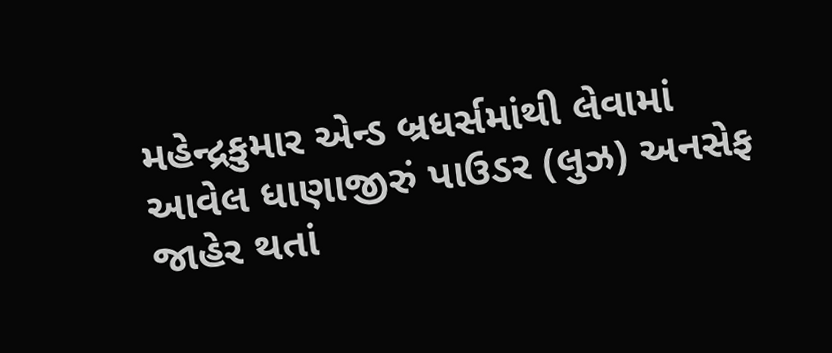મહેન્દ્રકુમાર એન્ડ બ્રધર્સમાંથી લેવામાં આવેલ ધાણાજીરું પાઉડર (લુઝ) અનસેફ જાહેર થતાં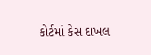કોર્ટમાં કેસ દાખલ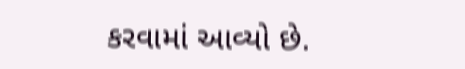કરવામાં આવ્યો છે.